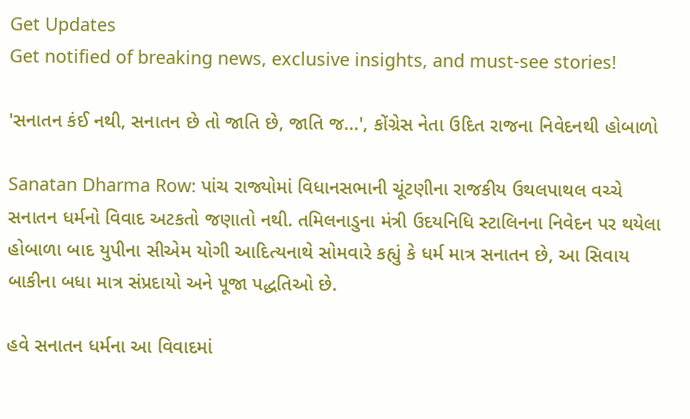Get Updates
Get notified of breaking news, exclusive insights, and must-see stories!

'સનાતન કંઈ નથી, સનાતન છે તો જાતિ છે, જાતિ જ...', કોંગ્રેસ નેતા ઉદિત રાજના નિવેદનથી હોબાળો

Sanatan Dharma Row: પાંચ રાજ્યોમાં વિધાનસભાની ચૂંટણીના રાજકીય ઉથલપાથલ વચ્ચે સનાતન ધર્મનો વિવાદ અટકતો જણાતો નથી. તમિલનાડુના મંત્રી ઉદયનિધિ સ્ટાલિનના નિવેદન પર થયેલા હોબાળા બાદ યુપીના સીએમ યોગી આદિત્યનાથે સોમવારે કહ્યું કે ધર્મ માત્ર સનાતન છે, આ સિવાય બાકીના બધા માત્ર સંપ્રદાયો અને પૂજા પદ્ધતિઓ છે.

હવે સનાતન ધર્મના આ વિવાદમાં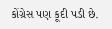કોંગ્રેસ પણ કૂદી પડી છે.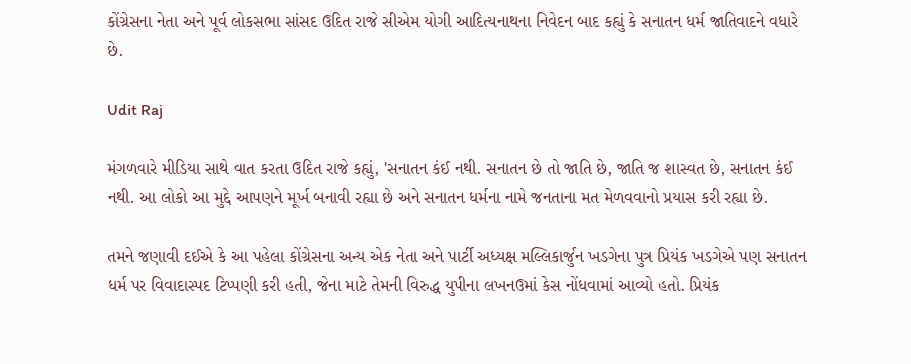કોંગ્રેસના નેતા અને પૂર્વ લોકસભા સાંસદ ઉદિત રાજે સીએમ યોગી આદિત્યનાથના નિવેદન બાદ કહ્યું કે સનાતન ધર્મ જાતિવાદને વધારે છે.

Udit Raj

મંગળવારે મીડિયા સાથે વાત કરતા ઉદિત રાજે કહ્યું, 'સનાતન કંઈ નથી. સનાતન છે તો જાતિ છે, જાતિ જ શાસ્વત છે, સનાતન કંઈ નથી. આ લોકો આ મુદ્દે આપણને મૂર્ખ બનાવી રહ્યા છે અને સનાતન ધર્મના નામે જનતાના મત મેળવવાનો પ્રયાસ કરી રહ્યા છે.

તમને જણાવી દઈએ કે આ પહેલા કોંગ્રેસના અન્ય એક નેતા અને પાર્ટી અધ્યક્ષ મલ્લિકાર્જુન ખડગેના પુત્ર પ્રિયંક ખડગેએ પણ સનાતન ધર્મ પર વિવાદાસ્પદ ટિપ્પણી કરી હતી, જેના માટે તેમની વિરુદ્ધ યુપીના લખનઉમાં કેસ નોંધવામાં આવ્યો હતો. પ્રિયંક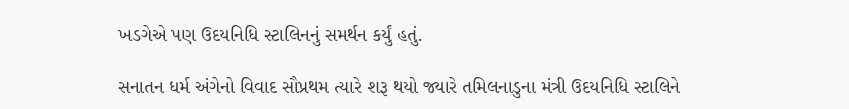ખડગેએ પણ ઉદયનિધિ સ્ટાલિનનું સમર્થન કર્યું હતું.

સનાતન ધર્મ અંગેનો વિવાદ સૌપ્રથમ ત્યારે શરૂ થયો જ્યારે તમિલનાડુના મંત્રી ઉદયનિધિ સ્ટાલિને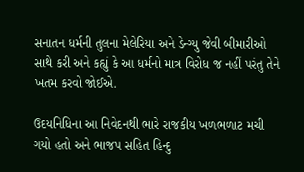સનાતન ધર્મની તુલના મેલેરિયા અને ડેન્ગ્યુ જેવી બીમારીઓ સાથે કરી અને કહ્યું કે આ ધર્મનો માત્ર વિરોધ જ નહીં પરંતુ તેને ખતમ કરવો જોઈએ.

ઉદયનિધિના આ નિવેદનથી ભારે રાજકીય ખળભળાટ મચી ગયો હતો અને ભાજપ સહિત હિન્દુ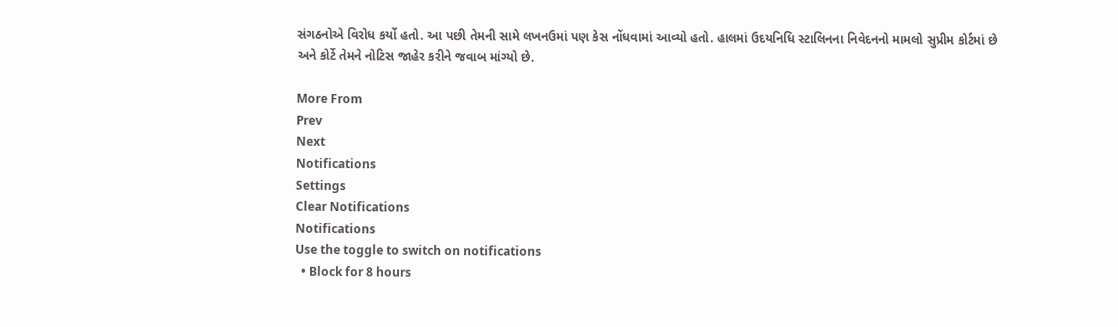સંગઠનોએ વિરોધ કર્યો હતો. આ પછી તેમની સામે લખનઉમાં પણ કેસ નોંધવામાં આવ્યો હતો. હાલમાં ઉદયનિધિ સ્ટાલિનના નિવેદનનો મામલો સુપ્રીમ કોર્ટમાં છે અને કોર્ટે તેમને નોટિસ જાહેર કરીને જવાબ માંગ્યો છે.

More From
Prev
Next
Notifications
Settings
Clear Notifications
Notifications
Use the toggle to switch on notifications
  • Block for 8 hours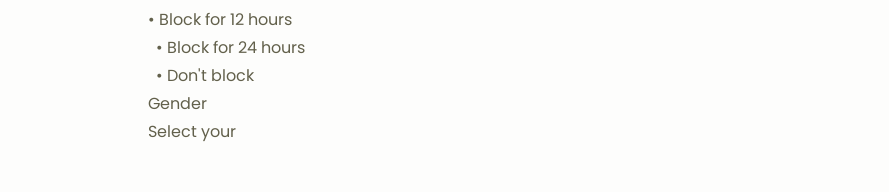• Block for 12 hours
  • Block for 24 hours
  • Don't block
Gender
Select your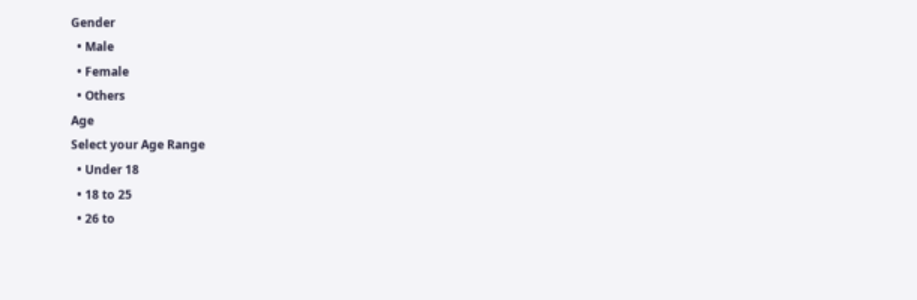Gender
  • Male
  • Female
  • Others
Age
Select your Age Range
  • Under 18
  • 18 to 25
  • 26 to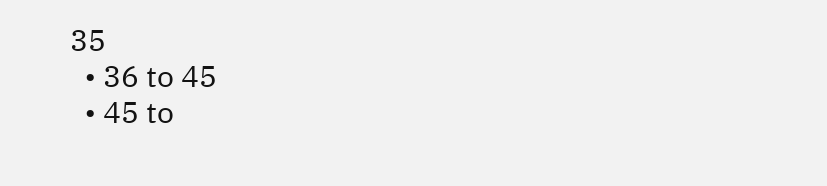35
  • 36 to 45
  • 45 to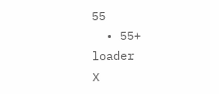55
  • 55+
loader
X